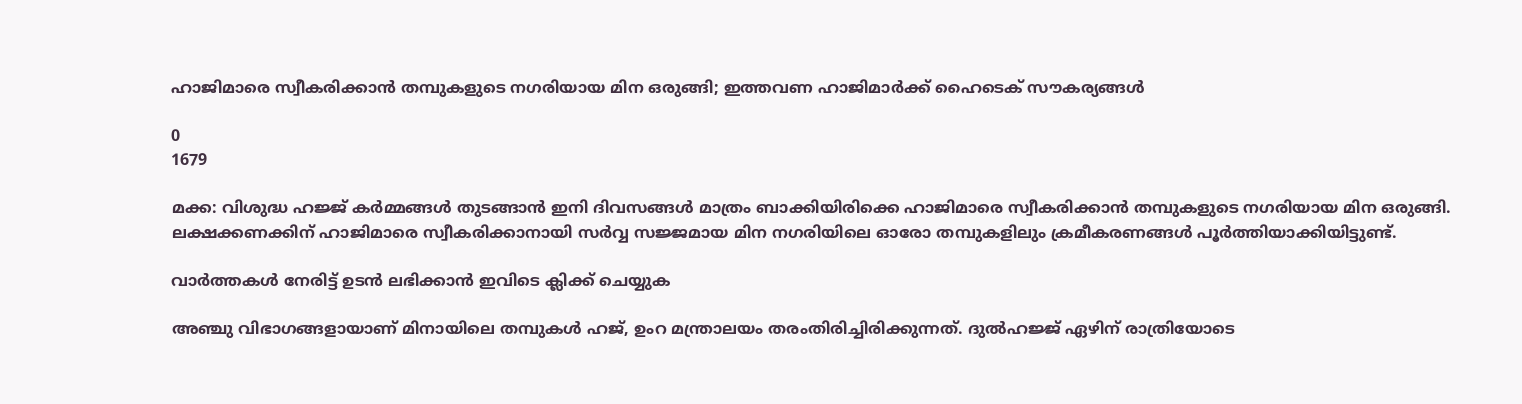ഹാജിമാരെ സ്വീകരിക്കാൻ തമ്പുകളുടെ നഗരിയായ മിന ഒരുങ്ങി; ഇത്തവണ ഹാജിമാർക്ക് ഹൈടെക് സൗകര്യങ്ങൾ

0
1679

മക്ക: വിശുദ്ധ ഹജ്ജ് കർമ്മങ്ങൾ തുടങ്ങാൻ ഇനി ദിവസങ്ങൾ മാത്രം ബാക്കിയിരിക്കെ ഹാജിമാരെ സ്വീകരിക്കാൻ തമ്പുകളുടെ നഗരിയായ മിന ഒരുങ്ങി. ലക്ഷക്കണക്കിന് ഹാജിമാരെ സ്വീകരിക്കാനായി സർവ്വ സജ്ജമായ മിന നഗരിയിലെ ഓരോ തമ്പുകളിലും ക്രമീകരണങ്ങൾ പൂർത്തിയാക്കിയിട്ടുണ്ട്.

വാർത്തകൾ നേരിട്ട് ഉടൻ ലഭിക്കാൻ ഇവിടെ ക്ലിക്ക് ചെയ്യുക

അഞ്ചു വിഭാഗങ്ങളായാണ് മിനായിലെ തമ്പുകള്‍ ഹജ്, ഉംറ മന്ത്രാലയം തരംതിരിച്ചിരിക്കുന്നത്. ദുൽഹജ്ജ് ഏഴിന് രാത്രിയോടെ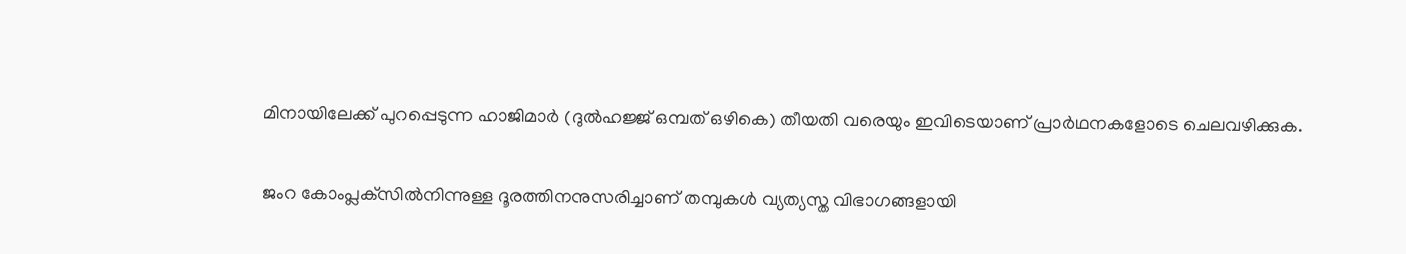മിനായിലേക്ക് പുറപ്പെടുന്ന ഹാജിമാർ (ദുൽഹജ്ജ് ഒമ്പത് ഒഴികെ) തീയതി വരെയും ഇവിടെയാണ് പ്രാർഥനകളോടെ ചെലവഴിക്കുക.

ജംറ കോംപ്ലക്‌സില്‍നിന്നുള്ള ദൂരത്തിനനുസരിച്ചാണ് തമ്പുകള്‍ വ്യത്യസ്ത വിഭാഗങ്ങളായി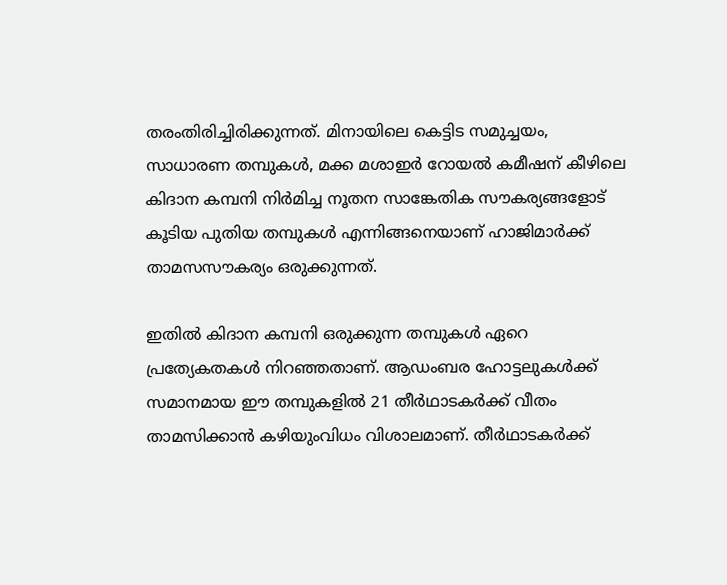തരംതിരിച്ചിരിക്കുന്നത്. മിനായിലെ കെട്ടിട സമുച്ചയം, സാധാരണ തമ്പുകൾ, മക്ക മശാഇര്‍ റോയൽ കമീഷന് കീഴിലെ കിദാന കമ്പനി നിർമിച്ച നൂതന സാങ്കേതിക സൗകര്യങ്ങളോട് കൂടിയ പുതിയ തമ്പുകൾ എന്നിങ്ങനെയാണ് ഹാജിമാർക്ക് താമസസൗകര്യം ഒരുക്കുന്നത്.

ഇതിൽ കിദാന കമ്പനി ഒരുക്കുന്ന തമ്പുകൾ ഏറെ പ്രത്യേകതകൾ നിറഞ്ഞതാണ്. ആഡംബര ഹോട്ടലുകൾക്ക് സമാനമായ ഈ തമ്പുകളിൽ 21 തീർഥാടകർക്ക് വീതം താമസിക്കാൻ കഴിയുംവിധം വിശാലമാണ്. തീർഥാടകർക്ക്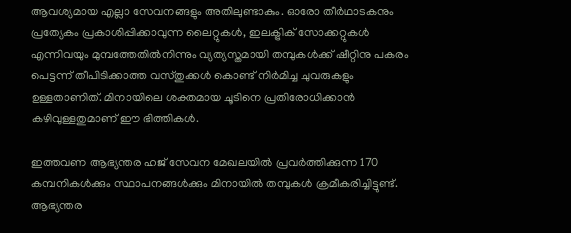ആവശ്യമായ എല്ലാ സേവനങ്ങളും അതിലുണ്ടാകും. ഓരോ തീർഥാടകനും പ്രത്യേകം പ്രകാശിപ്പിക്കാവുന്ന ലൈറ്റുകൾ, ഇലക്ട്രിക് സോക്കറ്റുകൾ എന്നിവയും മുമ്പത്തേതിൽനിന്നും വ്യത്യസ്തമായി തമ്പുകൾക്ക് ഷീറ്റിനു പകരം പെട്ടന്ന് തീപിടിക്കാത്ത വസ്തുക്കൾ കൊണ്ട് നിർമിച്ച ചുവരുകളും ഉള്ളതാണിത്. മിനായിലെ ശക്തമായ ചൂടിനെ പ്രതിരോധിക്കാൻ കഴിവുള്ളതുമാണ് ഈ ഭിത്തികൾ.

ഇത്തവണ ആഭ്യന്തര ഹജ് സേവന മേഖലയില്‍ പ്രവര്‍ത്തിക്കുന്ന 170 കമ്പനികള്‍ക്കും സ്ഥാപനങ്ങള്‍ക്കും മിനായില്‍ തമ്പുകള്‍ ക്രമീകരിച്ചിട്ടുണ്ട്. ആഭ്യന്തര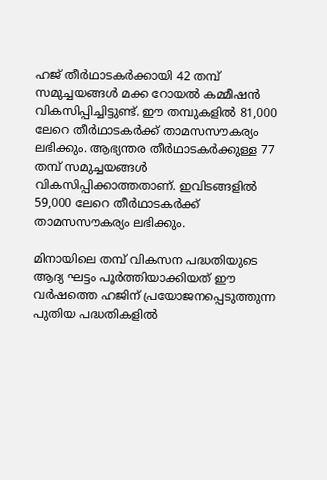ഹജ് തീര്‍ഥാടകര്‍ക്കായി 42 തമ്പ് സമുച്ചയങ്ങള്‍ മക്ക റോയല്‍ കമ്മീഷന്‍ വികസിപ്പിച്ചിട്ടുണ്ട്. ഈ തമ്പുകളില്‍ 81,000 ലേറെ തീര്‍ഥാടകര്‍ക്ക് താമസസൗകര്യം ലഭിക്കും. ആഭ്യന്തര തീര്‍ഥാടകര്‍ക്കുള്ള 77 തമ്പ് സമുച്ചയങ്ങള്‍ വികസിപ്പിക്കാത്തതാണ്. ഇവിടങ്ങളില്‍ 59,000 ലേറെ തീര്‍ഥാടകര്‍ക്ക് താമസസൗകര്യം ലഭിക്കും.

മിനായിലെ തമ്പ് വികസന പദ്ധതിയുടെ ആദ്യ ഘട്ടം പൂര്‍ത്തിയാക്കിയത് ഈ വര്‍ഷത്തെ ഹജിന് പ്രയോജനപ്പെടുത്തുന്ന പുതിയ പദ്ധതികളില്‍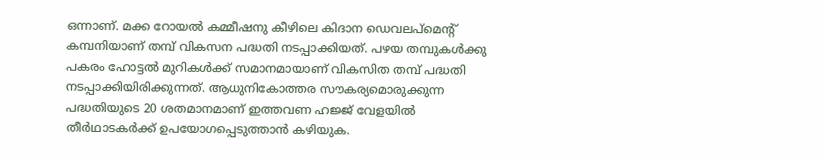ഒന്നാണ്. മക്ക റോയല്‍ കമ്മീഷനു കീഴിലെ കിദാന ഡെവലപ്‌മെന്റ് കമ്പനിയാണ് തമ്പ് വികസന പദ്ധതി നടപ്പാക്കിയത്. പഴയ തമ്പുകള്‍ക്കു പകരം ഹോട്ടല്‍ മുറികള്‍ക്ക് സമാനമായാണ് വികസിത തമ്പ് പദ്ധതി നടപ്പാക്കിയിരിക്കുന്നത്. ആധുനികോത്തര സൗകര്യമൊരുക്കുന്ന പദ്ധതിയുടെ 20 ശതമാനമാണ് ഇത്തവണ ഹജ്ജ് വേളയിൽ തീർഥാടകർക്ക് ഉപയോഗപ്പെടുത്താൻ കഴിയുക.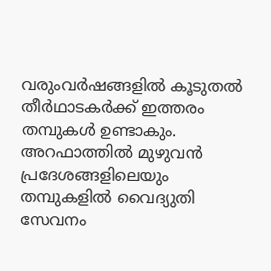വരുംവർഷങ്ങളിൽ കൂടുതൽ തീർഥാടകർക്ക് ഇത്തരം തമ്പുകൾ ഉണ്ടാകും. അറഫാത്തിൽ മുഴുവന്‍ പ്രദേശങ്ങളിലെയും തമ്പുകളില്‍ വൈദ്യുതി സേവനം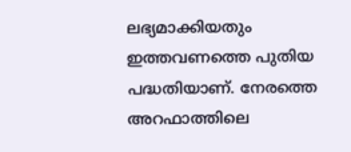ലഭ്യമാക്കിയതും ഇത്തവണത്തെ പുതിയ പദ്ധതിയാണ്. നേരത്തെ അറഫാത്തിലെ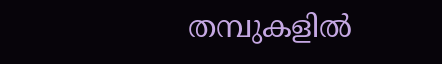തമ്പുകളില്‍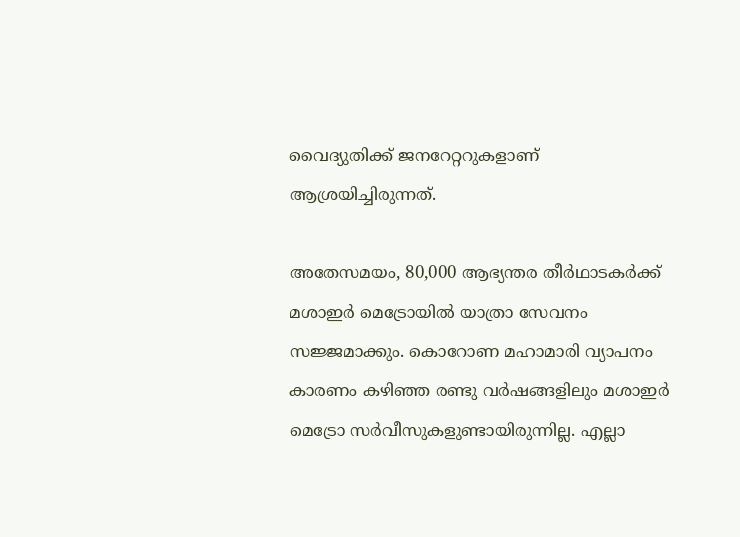വൈദ്യുതിക്ക് ജനറേറ്ററുകളാണ് ആശ്രയിച്ചിരുന്നത്.

അതേസമയം, 80,000 ആഭ്യന്തര തീര്‍ഥാടകര്‍ക്ക് മശാഇര്‍ മെട്രോയില്‍ യാത്രാ സേവനം സജ്ജമാക്കും. കൊറോണ മഹാമാരി വ്യാപനം കാരണം കഴിഞ്ഞ രണ്ടു വര്‍ഷങ്ങളിലും മശാഇര്‍ മെട്രോ സര്‍വീസുകളുണ്ടായിരുന്നില്ല. എല്ലാ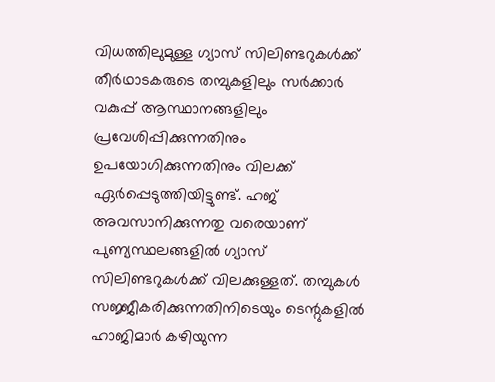വിധത്തിലുമുള്ള ഗ്യാസ് സിലിണ്ടറുകൾക്ക് തീർഥാടകരുടെ തമ്പുകളിലും സർക്കാർ വകുപ്പ് ആസ്ഥാനങ്ങളിലും പ്രവേശിപ്പിക്കുന്നതിനും ഉപയോഗിക്കുന്നതിനും വിലക്ക് ഏർപ്പെടുത്തിയിട്ടുണ്ട്. ഹജ് അവസാനിക്കുന്നതു വരെയാണ് പുണ്യസ്ഥലങ്ങളിൽ ഗ്യാസ് സിലിണ്ടറുകൾക്ക് വിലക്കുള്ളത്. തമ്പുകൾ സജ്ജീകരിക്കുന്നതിനിടെയും ടെന്റുകളിൽ ഹാജിമാർ കഴിയുന്ന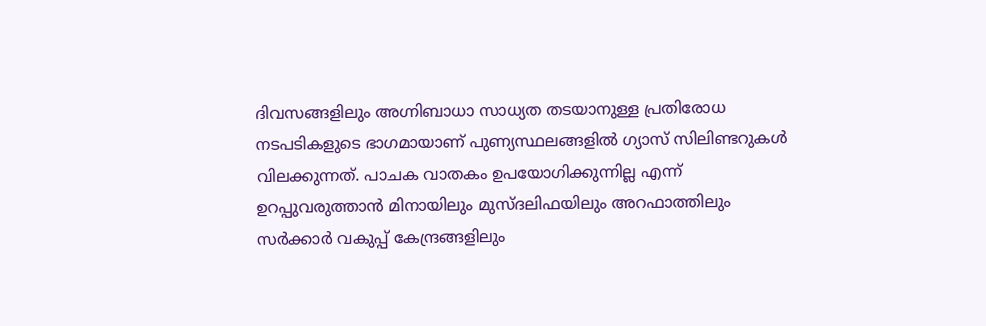ദിവസങ്ങളിലും അഗ്നിബാധാ സാധ്യത തടയാനുള്ള പ്രതിരോധ നടപടികളുടെ ഭാഗമായാണ് പുണ്യസ്ഥലങ്ങളിൽ ഗ്യാസ് സിലിണ്ടറുകൾ വിലക്കുന്നത്. പാചക വാതകം ഉപയോഗിക്കുന്നില്ല എന്ന് ഉറപ്പുവരുത്താൻ മിനായിലും മുസ്ദലിഫയിലും അറഫാത്തിലും സർക്കാർ വകുപ്പ് കേന്ദ്രങ്ങളിലും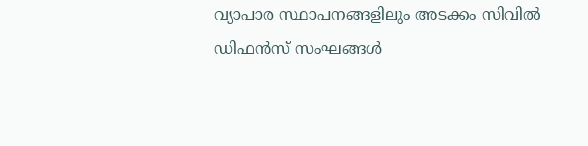വ്യാപാര സ്ഥാപനങ്ങളിലും അടക്കം സിവിൽ ഡിഫൻസ് സംഘങ്ങൾ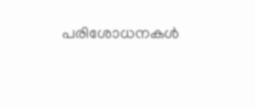പരിശോധനകൾ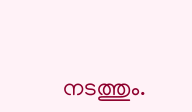നടത്തും.